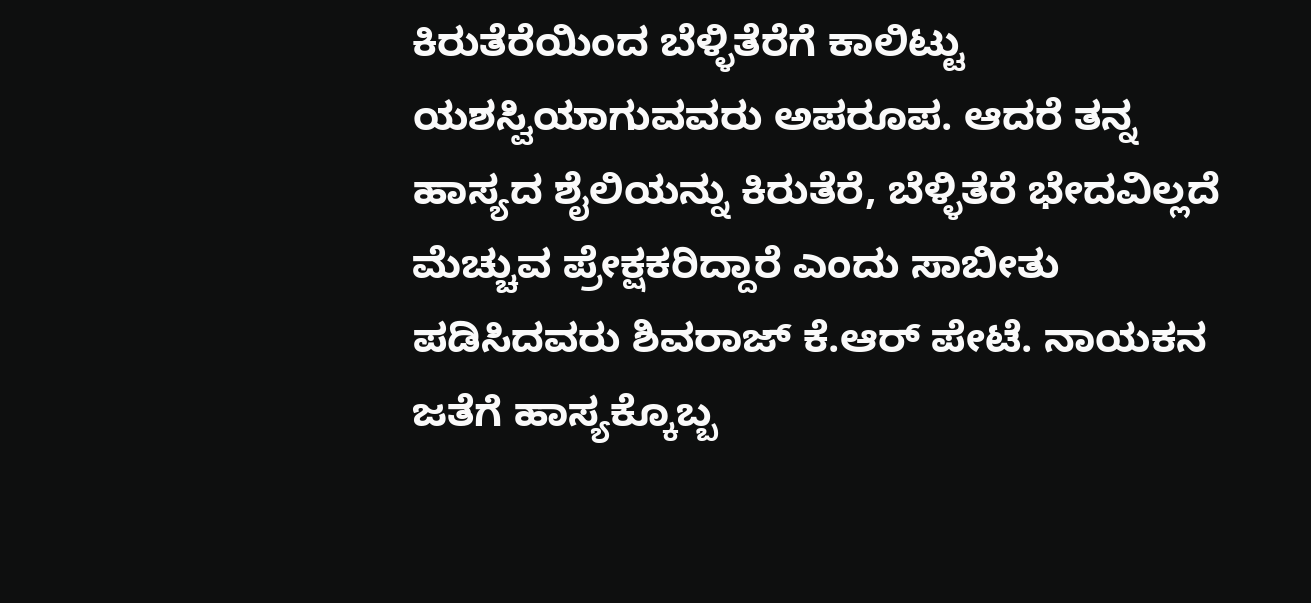ಕಿರುತೆರೆಯಿಂದ ಬೆಳ್ಳಿತೆರೆಗೆ ಕಾಲಿಟ್ಟು ಯಶಸ್ವಿಯಾಗುವವರು ಅಪರೂಪ. ಆದರೆ ತನ್ನ ಹಾಸ್ಯದ ಶೈಲಿಯನ್ನು ಕಿರುತೆರೆ, ಬೆಳ್ಳಿತೆರೆ ಭೇದವಿಲ್ಲದೆ ಮೆಚ್ಚುವ ಪ್ರೇಕ್ಷಕರಿದ್ದಾರೆ ಎಂದು ಸಾಬೀತು ಪಡಿಸಿದವರು ಶಿವರಾಜ್ ಕೆ.ಆರ್ ಪೇಟೆ. ನಾಯಕನ ಜತೆಗೆ ಹಾಸ್ಯಕ್ಕೊಬ್ಬ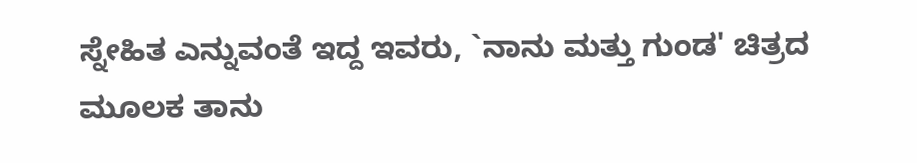ಸ್ನೇಹಿತ ಎನ್ನುವಂತೆ ಇದ್ದ ಇವರು, `ನಾನು ಮತ್ತು ಗುಂಡ' ಚಿತ್ರದ ಮೂಲಕ ತಾನು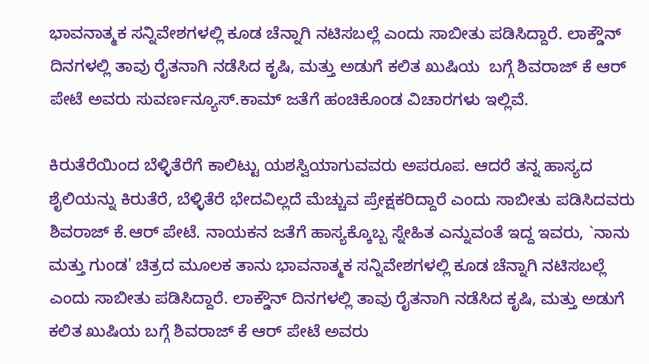ಭಾವನಾತ್ಮಕ ಸನ್ನಿವೇಶಗಳಲ್ಲಿ ಕೂಡ ಚೆನ್ನಾಗಿ ನಟಿಸಬಲ್ಲೆ ಎಂದು ಸಾಬೀತು ಪಡಿಸಿದ್ದಾರೆ. ಲಾಕ್ಡೌನ್ ದಿನಗಳಲ್ಲಿ ತಾವು ರೈತನಾಗಿ ನಡೆಸಿದ ಕೃಷಿ, ಮತ್ತು ಅಡುಗೆ ಕಲಿತ ಖುಷಿಯ  ಬಗ್ಗೆ ಶಿವರಾಜ್ ಕೆ ಆರ್ ಪೇಟೆ ಅವರು ಸುವರ್ಣನ್ಯೂಸ್.ಕಾಮ್ ಜತೆಗೆ ಹಂಚಿಕೊಂಡ ವಿಚಾರಗಳು ಇಲ್ಲಿವೆ.

ಕಿರುತೆರೆಯಿಂದ ಬೆಳ್ಳಿತೆರೆಗೆ ಕಾಲಿಟ್ಟು ಯಶಸ್ವಿಯಾಗುವವರು ಅಪರೂಪ. ಆದರೆ ತನ್ನ ಹಾಸ್ಯದ ಶೈಲಿಯನ್ನು ಕಿರುತೆರೆ, ಬೆಳ್ಳಿತೆರೆ ಭೇದವಿಲ್ಲದೆ ಮೆಚ್ಚುವ ಪ್ರೇಕ್ಷಕರಿದ್ದಾರೆ ಎಂದು ಸಾಬೀತು ಪಡಿಸಿದವರು ಶಿವರಾಜ್ ಕೆ.ಆರ್ ಪೇಟೆ. ನಾಯಕನ ಜತೆಗೆ ಹಾಸ್ಯಕ್ಕೊಬ್ಬ ಸ್ನೇಹಿತ ಎನ್ನುವಂತೆ ಇದ್ದ ಇವರು, `ನಾನು ಮತ್ತು ಗುಂಡ' ಚಿತ್ರದ ಮೂಲಕ ತಾನು ಭಾವನಾತ್ಮಕ ಸನ್ನಿವೇಶಗಳಲ್ಲಿ ಕೂಡ ಚೆನ್ನಾಗಿ ನಟಿಸಬಲ್ಲೆ ಎಂದು ಸಾಬೀತು ಪಡಿಸಿದ್ದಾರೆ. ಲಾಕ್ಡೌನ್ ದಿನಗಳಲ್ಲಿ ತಾವು ರೈತನಾಗಿ ನಡೆಸಿದ ಕೃಷಿ, ಮತ್ತು ಅಡುಗೆ ಕಲಿತ ಖುಷಿಯ ಬಗ್ಗೆ ಶಿವರಾಜ್ ಕೆ ಆರ್ ಪೇಟೆ ಅವರು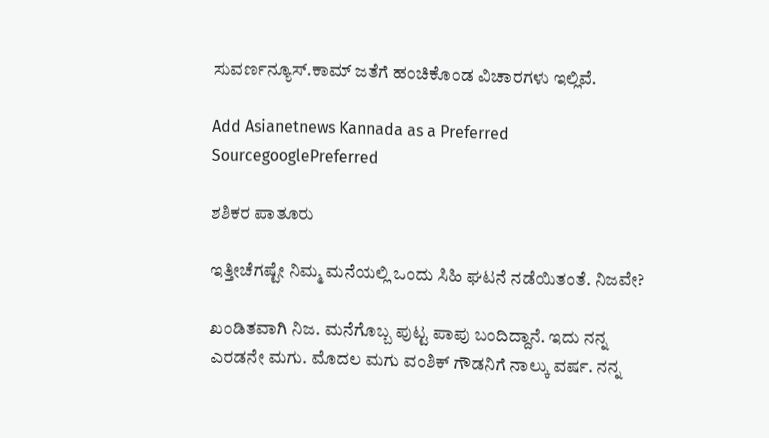ಸುವರ್ಣನ್ಯೂಸ್.ಕಾಮ್ ಜತೆಗೆ ಹಂಚಿಕೊಂಡ ವಿಚಾರಗಳು ಇಲ್ಲಿವೆ.

Add Asianetnews Kannada as a Preferred SourcegooglePreferred

ಶಶಿಕರ ಪಾತೂರು

ಇತ್ತೀಚೆಗಷ್ಟೇ ನಿಮ್ಮ ಮನೆಯಲ್ಲಿ ಒಂದು ಸಿಹಿ ಘಟನೆ ನಡೆಯಿತಂತೆ. ನಿಜವೇ?

ಖಂಡಿತವಾಗಿ ನಿಜ. ಮನೆಗೊಬ್ಬ ಪುಟ್ಟ ಪಾಪು ಬಂದಿದ್ದಾನೆ. ಇದು ನನ್ನ ಎರಡನೇ ಮಗು. ಮೊದಲ ಮಗು ವಂಶಿಕ್ ಗೌಡನಿಗೆ ನಾಲ್ಕು ವರ್ಷ. ನನ್ನ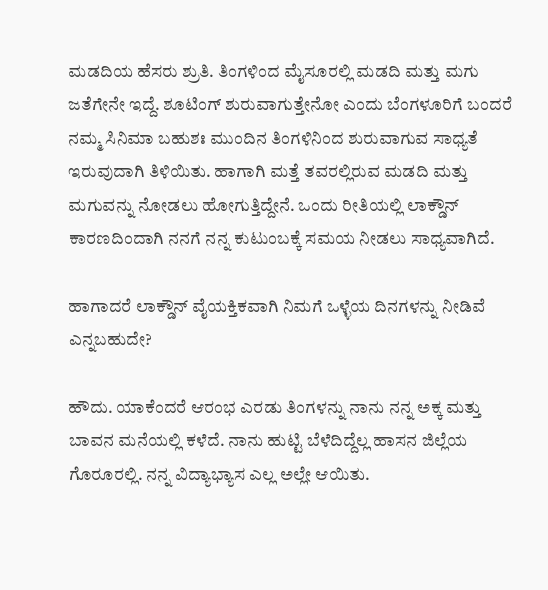ಮಡದಿಯ ಹೆಸರು ಶ್ರುತಿ. ತಿಂಗಳಿಂದ ಮೈಸೂರಲ್ಲಿ ಮಡದಿ ಮತ್ತು ಮಗು ಜತೆಗೇನೇ ಇದ್ದೆ. ಶೂಟಿಂಗ್ ಶುರುವಾಗುತ್ತೇನೋ ಎಂದು ಬೆಂಗಳೂರಿಗೆ ಬಂದರೆ ನಮ್ಮ ಸಿನಿಮಾ ಬಹುಶಃ ಮುಂದಿನ ತಿಂಗಳಿನಿಂದ ಶುರುವಾಗುವ ಸಾಧ್ಯತೆ ಇರುವುದಾಗಿ ತಿಳಿಯಿತು. ಹಾಗಾಗಿ ಮತ್ತೆ ತವರಲ್ಲಿರುವ ಮಡದಿ ಮತ್ತು ಮಗುವನ್ನು ನೋಡಲು ಹೋಗುತ್ತಿದ್ದೇನೆ. ಒಂದು ರೀತಿಯಲ್ಲಿ ಲಾಕ್ಡೌನ್ ಕಾರಣದಿಂದಾಗಿ ನನಗೆ ನನ್ನ ಕುಟುಂಬಕ್ಕೆ ಸಮಯ ನೀಡಲು ಸಾಧ್ಯವಾಗಿದೆ.

ಹಾಗಾದರೆ ಲಾಕ್ಡೌನ್ ವೈಯಕ್ತಿಕವಾಗಿ ನಿಮಗೆ ಒಳ್ಳೆಯ ದಿನಗಳನ್ನು ನೀಡಿವೆ ಎನ್ನಬಹುದೇ?

ಹೌದು. ಯಾಕೆಂದರೆ ಆರಂಭ ಎರಡು ತಿಂಗಳನ್ನು ನಾನು ನನ್ನ ಅಕ್ಕ ಮತ್ತು ಬಾವನ ಮನೆಯಲ್ಲಿ ಕಳೆದೆ. ನಾನು ಹುಟ್ಟಿ ಬೆಳೆದಿದ್ದೆಲ್ಲ ಹಾಸನ ಜಿಲ್ಲೆಯ ಗೊರೂರಲ್ಲಿ. ನನ್ನ ವಿದ್ಯಾಭ್ಯಾಸ ಎಲ್ಲ ಅಲ್ಲೇ ಆಯಿತು.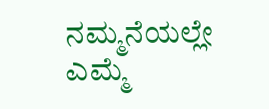ನಮ್ಮನೆಯಲ್ಲೇ ಎಮ್ಮೆ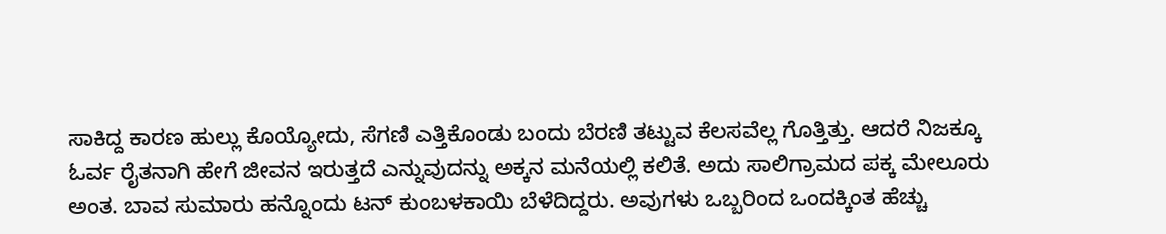ಸಾಕಿದ್ದ ಕಾರಣ ಹುಲ್ಲು ಕೊಯ್ಯೋದು, ಸೆಗಣಿ ಎತ್ತಿಕೊಂಡು ಬಂದು ಬೆರಣಿ ತಟ್ಟುವ ಕೆಲಸವೆಲ್ಲ ಗೊತ್ತಿತ್ತು. ಆದರೆ ನಿಜಕ್ಕೂ ಓರ್ವ ರೈತನಾಗಿ ಹೇಗೆ ಜೀವನ ಇರುತ್ತದೆ ಎನ್ನುವುದನ್ನು ಅಕ್ಕನ ಮನೆಯಲ್ಲಿ ಕಲಿತೆ. ಅದು ಸಾಲಿಗ್ರಾಮದ ಪಕ್ಕ ಮೇಲೂರು ಅಂತ. ಬಾವ ಸುಮಾರು ಹನ್ನೊಂದು ಟನ್ ಕುಂಬಳಕಾಯಿ ಬೆಳೆದಿದ್ದರು. ಅವುಗಳು ಒಬ್ಬರಿಂದ ಒಂದಕ್ಕಿಂತ ಹೆಚ್ಚು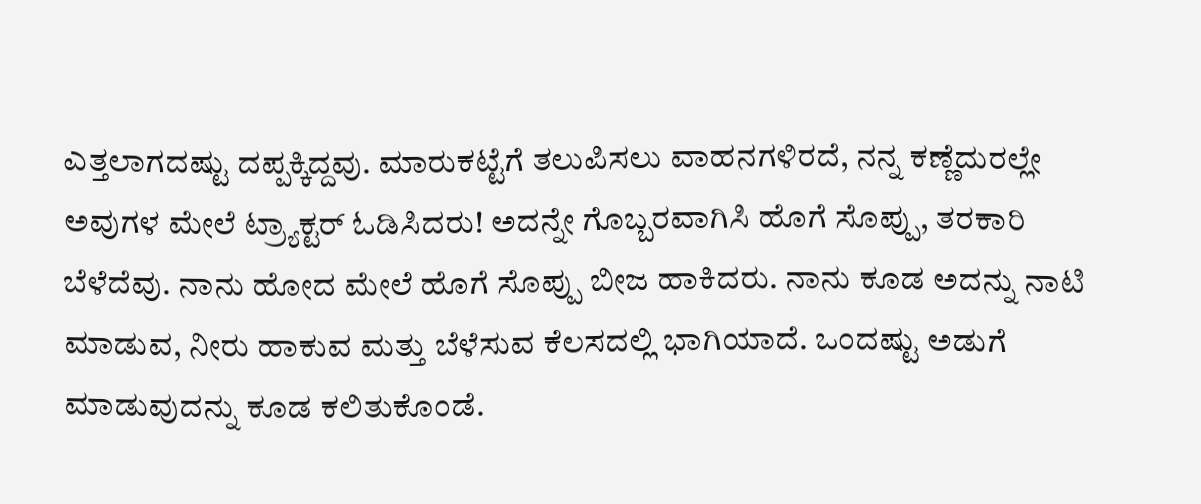ಎತ್ತಲಾಗದಷ್ಟು ದಪ್ಪಕ್ಕಿದ್ದವು. ಮಾರುಕಟ್ಟೆಗೆ ತಲುಪಿಸಲು ವಾಹನಗಳಿರದೆ, ನನ್ನ ಕಣ್ಣೆದುರಲ್ಲೇ ಅವುಗಳ ಮೇಲೆ ಟ್ರ್ಯಾಕ್ಟರ್ ಓಡಿಸಿದರು! ಅದನ್ನೇ ಗೊಬ್ಬರವಾಗಿಸಿ ಹೊಗೆ ಸೊಪ್ಪು, ತರಕಾರಿ ಬೆಳೆದೆವು. ನಾನು ಹೋದ ಮೇಲೆ ಹೊಗೆ ಸೊಪ್ಪು ಬೀಜ ಹಾಕಿದರು. ನಾನು ಕೂಡ ಅದನ್ನು ನಾಟಿ ಮಾಡುವ, ನೀರು ಹಾಕುವ ಮತ್ತು ಬೆಳೆಸುವ ಕೆಲಸದಲ್ಲಿ ಭಾಗಿಯಾದೆ. ಒಂದಷ್ಟು ಅಡುಗೆ ಮಾಡುವುದನ್ನು ಕೂಡ ಕಲಿತುಕೊಂಡೆ.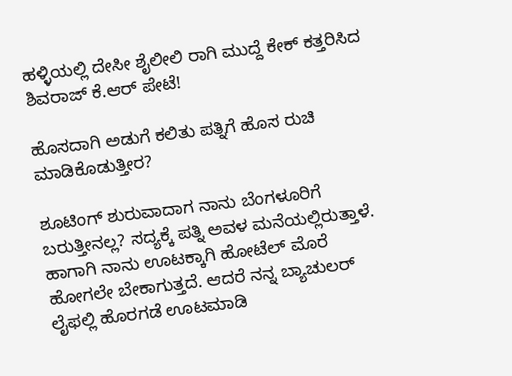ಹಳ್ಳಿಯಲ್ಲಿ ದೇಸೀ ಶೈಲೀಲಿ ರಾಗಿ ಮುದ್ದೆ ಕೇಕ್ ಕತ್ತರಿಸಿದ ಶಿವರಾಜ್ ಕೆ.ಆರ್ ಪೇಟೆ!

ಹೊಸದಾಗಿ ಅಡುಗೆ ಕಲಿತು ಪತ್ನಿಗೆ ಹೊಸ ರುಚಿ ಮಾಡಿಕೊಡುತ್ತೀರ?

ಶೂಟಿಂಗ್ ಶುರುವಾದಾಗ ನಾನು ಬೆಂಗಳೂರಿಗೆ ಬರುತ್ತೀನಲ್ಲ? ಸದ್ಯಕ್ಕೆ ಪತ್ನಿ ಅವಳ ಮನೆಯಲ್ಲಿರುತ್ತಾಳೆ. ಹಾಗಾಗಿ ನಾನು ಊಟಕ್ಕಾಗಿ ಹೋಟೆಲ್ ಮೊರೆ ಹೋಗಲೇ ಬೇಕಾಗುತ್ತದೆ. ಆದರೆ ನನ್ನ ಬ್ಯಾಚುಲರ್ ಲೈಫಲ್ಲಿ ಹೊರಗಡೆ ಊಟಮಾಡಿ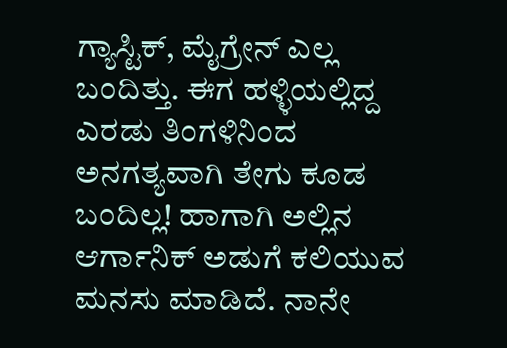ಗ್ಯಾಸ್ಟಿಕ್, ಮೈಗ್ರೇನ್ ಎಲ್ಲ ಬಂದಿತ್ತು. ಈಗ ಹಳ್ಳಿಯಲ್ಲಿದ್ದ ಎರಡು ತಿಂಗಳಿನಿಂದ ಅನಗತ್ಯವಾಗಿ ತೇಗು ಕೂಡ ಬಂದಿಲ್ಲ! ಹಾಗಾಗಿ ಅಲ್ಲಿನ ಆರ್ಗಾನಿಕ್ ಅಡುಗೆ ಕಲಿಯುವ ಮನಸು ಮಾಡಿದೆ. ನಾನೇ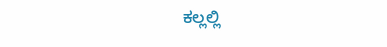ಕಲ್ಲಲ್ಲಿ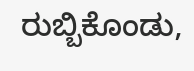ರುಬ್ಬಿಕೊಂಡು,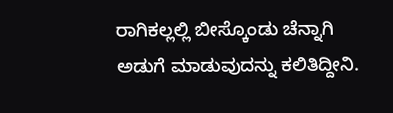ರಾಗಿಕಲ್ಲಲ್ಲಿ ಬೀಸ್ಕೊಂಡು ಚೆನ್ನಾಗಿ ಅಡುಗೆ ಮಾಡುವುದನ್ನು ಕಲಿತಿದ್ದೀನಿ.